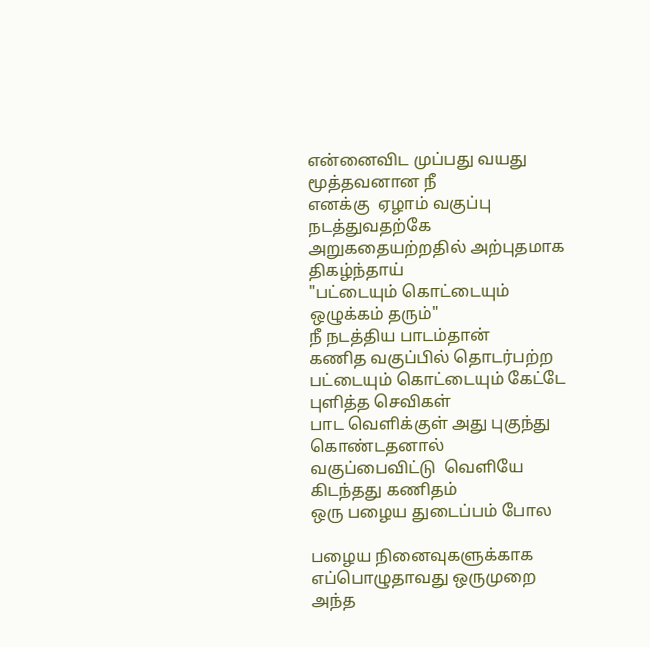என்னைவிட முப்பது வயது மூத்தவனான நீ
எனக்கு  ஏழாம் வகுப்பு நடத்துவதற்கே
அறுகதையற்றதில் அற்புதமாக திகழ்ந்தாய்
"பட்டையும் கொட்டையும்
ஒழுக்கம் தரும்"
நீ நடத்திய பாடம்தான்
கணித வகுப்பில் தொடர்பற்ற
பட்டையும் கொட்டையும் கேட்டே
புளித்த செவிகள்
பாட வெளிக்குள் அது புகுந்து கொண்டதனால்
வகுப்பைவிட்டு  வெளியே கிடந்தது கணிதம்
ஒரு பழைய துடைப்பம் போல

பழைய நினைவுகளுக்காக எப்பொழுதாவது ஒருமுறை
அந்த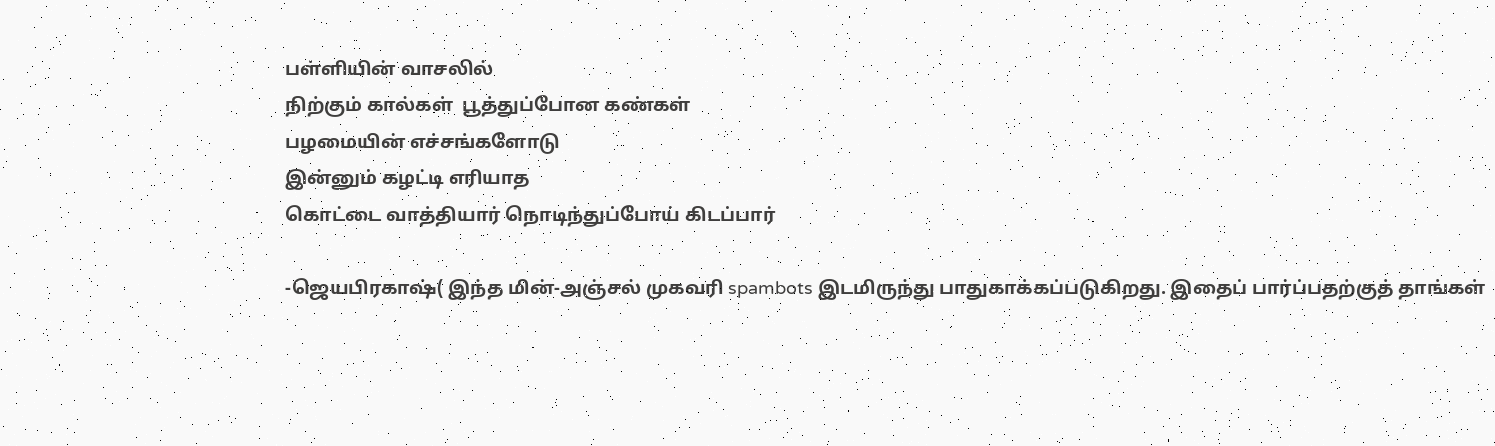பள்ளியின் வாசலில்
நிற்கும் கால்கள்  பூத்துப்போன கண்கள்
பழமையின் எச்சங்களோடு
இன்னும் கழட்டி எரியாத
கொட்டை வாத்தியார் நொடிந்துப்போய் கிடப்பார்

-ஜெயபிரகாஷ்( இந்த மின்-அஞ்சல் முகவரி spambots இடமிருந்து பாதுகாக்கப்படுகிறது. இதைப் பார்ப்பதற்குத் தாங்கள்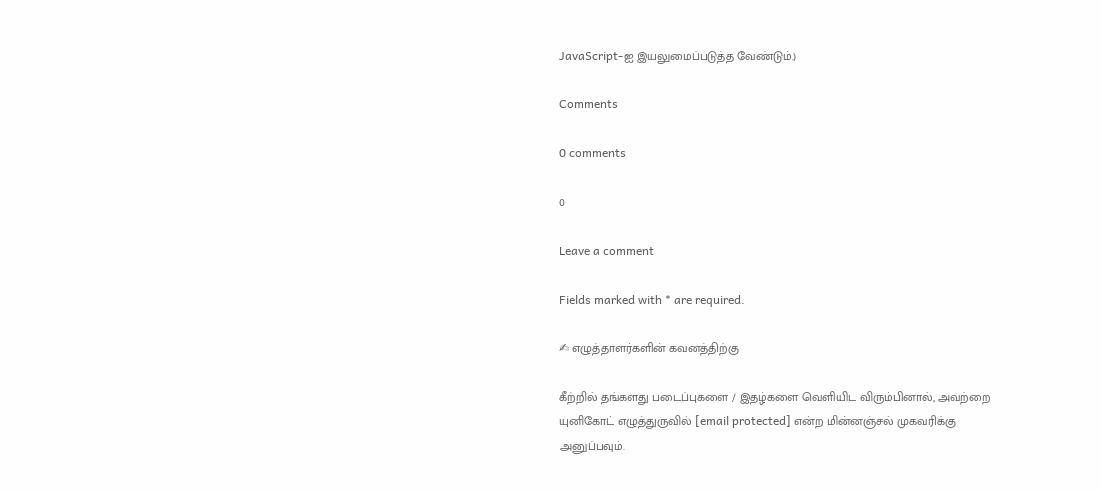JavaScript-ஐ இயலுமைப்படுத்த வேண்டும்.)

Comments

0 comments

0

Leave a comment

Fields marked with * are required.

✍ எழுத்தாளர்களின் கவனத்திற்கு

கீற்றில் தங்களது படைப்புகளை / இதழ்களை வெளியிட விரும்பினால், அவற்றை யுனிகோட் எழுத்துருவில் [email protected] என்ற மின்னஞ்சல் முகவரிக்கு அனுப்பவும்.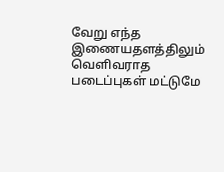வேறு எந்த இணையதளத்திலும் வெளிவராத படைப்புகள் மட்டுமே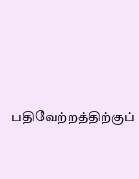பதிவேற்றத்திற்குப்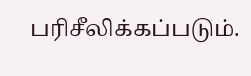பரிசீலிக்கப்படும்.